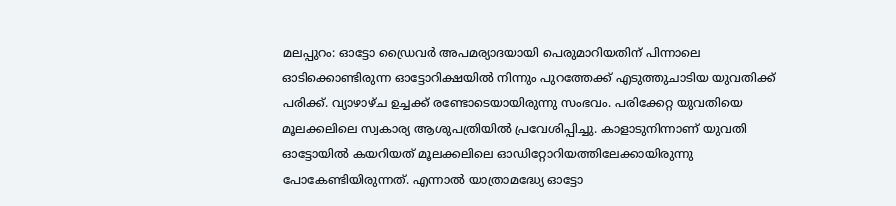മലപ്പുറം: ഓട്ടോ ഡ്രൈവർ അപമര്യാദയായി പെരുമാറിയതിന് പിന്നാലെ ഓടിക്കൊണ്ടിരുന്ന ഓട്ടോറിക്ഷയിൽ നിന്നും പുറത്തേക്ക് എടുത്തുചാടിയ യുവതിക്ക് പരിക്ക്. വ്യാഴാഴ്ച ഉച്ചക്ക് രണ്ടോടെയായിരുന്നു സംഭവം. പരിക്കേറ്റ യുവതിയെ മൂലക്കലിലെ സ്വകാര്യ ആശുപത്രിയിൽ പ്രവേശിപ്പിച്ചു. കാളാടുനിന്നാണ് യുവതി ഓട്ടോയിൽ കയറിയത് മൂലക്കലിലെ ഓഡിറ്റോറിയത്തിലേക്കായിരുന്നു പോകേണ്ടിയിരുന്നത്. എന്നാൽ യാത്രാമദ്ധ്യേ ഓട്ടോ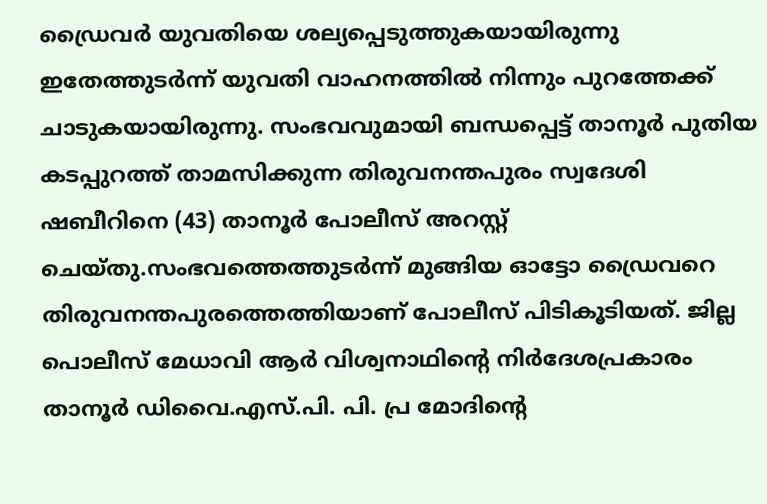ഡ്രൈവർ യുവതിയെ ശല്യപ്പെടുത്തുകയായിരുന്നു ഇതേത്തുടർന്ന് യുവതി വാഹനത്തിൽ നിന്നും പുറത്തേക്ക് ചാടുകയായിരുന്നു. സംഭവവുമായി ബന്ധപ്പെട്ട് താനൂര്‍ പുതിയ കടപ്പുറത്ത് താമസിക്കുന്ന തിരുവനന്തപുരം സ്വദേശി ഷബീറിനെ (43) താനൂര്‍ പോലീസ് അറസ്റ്റ് ചെയ്തു.സംഭവത്തെത്തുടർന്ന് മുങ്ങിയ ഓട്ടോ ഡ്രൈവറെ തിരുവനന്തപുരത്തെത്തിയാണ് പോലീസ് പിടികൂടിയത്. ജില്ല പൊലീസ് മേധാവി ആര്‍ വിശ്വനാഥിന്റെ നിര്‍ദേശപ്രകാരം താനൂര്‍ ഡിവൈ.എസ്.പി. പി. പ്ര മോദിന്റെ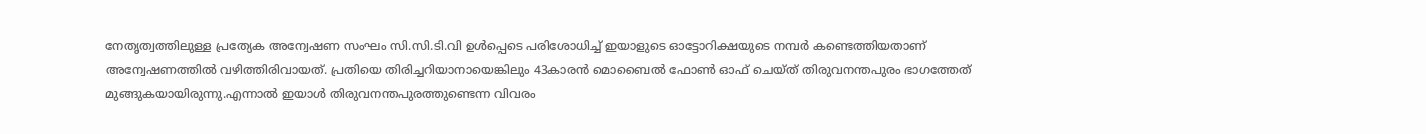നേതൃത്വത്തിലുള്ള പ്രത്യേക അന്വേഷണ സംഘം സി.സി.ടി.വി ഉൾപ്പെടെ പരിശോധിച്ച് ഇയാളുടെ ഓട്ടോറിക്ഷയുടെ നമ്പര്‍ കണ്ടെത്തിയതാണ് അന്വേഷണത്തില്‍ വഴിത്തിരിവായത്. പ്രതിയെ തിരിച്ചറിയാനായെങ്കിലും 43കാരൻ മൊബൈല്‍ ഫോണ്‍ ഓഫ് ചെയ്ത് തിരുവനന്തപുരം ഭാഗത്തേത് മുങ്ങുകയായിരുന്നു.എന്നാൽ ഇയാൾ തിരുവനന്തപുരത്തുണ്ടെന്ന വിവരം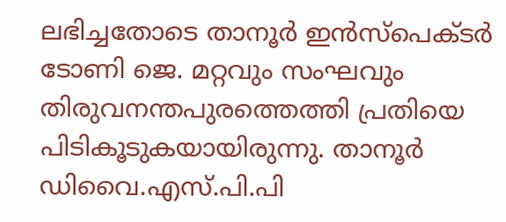ലഭിച്ചതോടെ താനൂര്‍ ഇന്‍സ്‌പെക്ടര്‍ ടോണി ജെ. മറ്റവും സംഘവും തിരുവനന്തപുരത്തെത്തി പ്രതിയെ പിടികൂടുകയായിരുന്നു. താനൂര്‍ ഡിവൈ.എസ്.പി.പി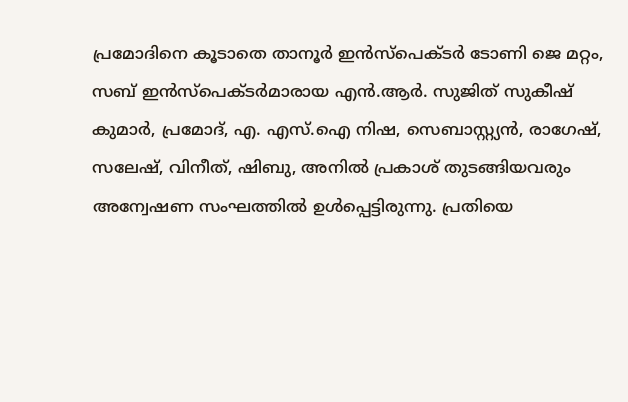പ്രമോദിനെ കൂടാതെ താനൂര്‍ ഇന്‍സ്‌പെക്ടര്‍ ടോണി ജെ മറ്റം, സബ് ഇന്‍സ്പെക്ടര്‍മാരായ എന്‍.ആര്‍. സുജിത് സുകീഷ് കുമാര്‍, പ്രമോദ്, എ. എസ്.ഐ നിഷ, സെബാസ്റ്റ്യന്‍, രാഗേഷ്, സലേഷ്, വിനീത്, ഷിബു, അനില്‍ പ്രകാശ് തുടങ്ങിയവരും അന്വേഷണ സംഘത്തിൽ ഉൾപ്പെട്ടിരുന്നു. പ്രതിയെ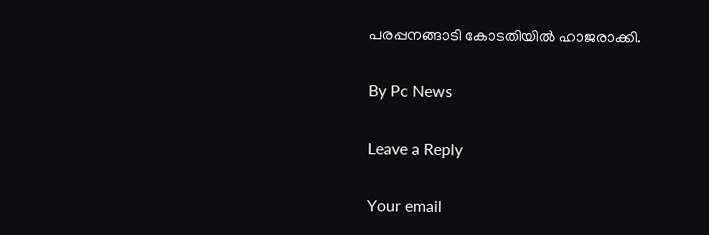പരപ്പനങ്ങാടി കോടതിയിൽ ഹാജരാക്കി.

By Pc News

Leave a Reply

Your email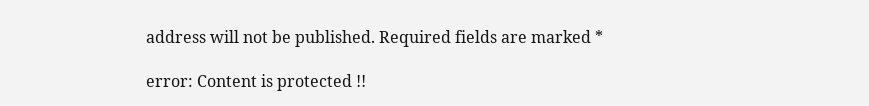address will not be published. Required fields are marked *

error: Content is protected !!